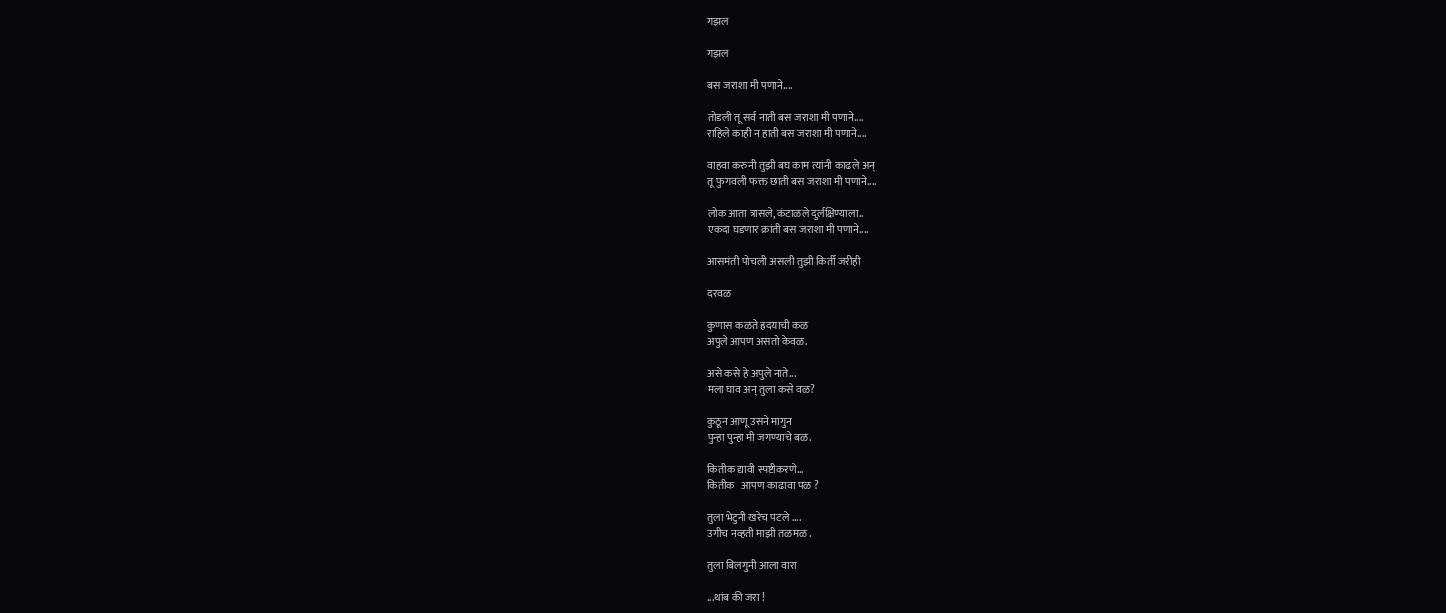गझल

गझल

बस जराशा मी पणाने....

तोडली तू सर्व नाती बस जराशा मी पणाने....
राहिले काही न हाती बस जराशा मी पणाने....

वाहवा करुनी तुझी बघ काम त्यांनी काढले अन्
तू फुगवली फक्त छाती बस जराशा मी पणाने....

लोक आता त्रासले, कंटाळले दुर्लक्षिण्याला..
एकदा घडणार क्रांती बस जराशा मी पणाने....

आसमंती पोचली असली तुझी किर्ती जरीही

दरवळ

कुणास कळते ह्रदयाची कळ
अपुले आपण असतो केवळ.

असे कसे हे अपुले नाते...
मला घाव अन् तुला कसे वळ?

कुठून आणू उसने मागुन
पुन्हा पुन्हा मी जगण्याचे बळ.

कितीक द्यावी स्पष्टीकरणे...
कितीक   आपण काढावा पळ ?

तुला भेटुनी खरेच पटले ....
उगीच नव्हती माझी तळमळ .

तुला बिलगुनी आला वारा

...थांब की जरा !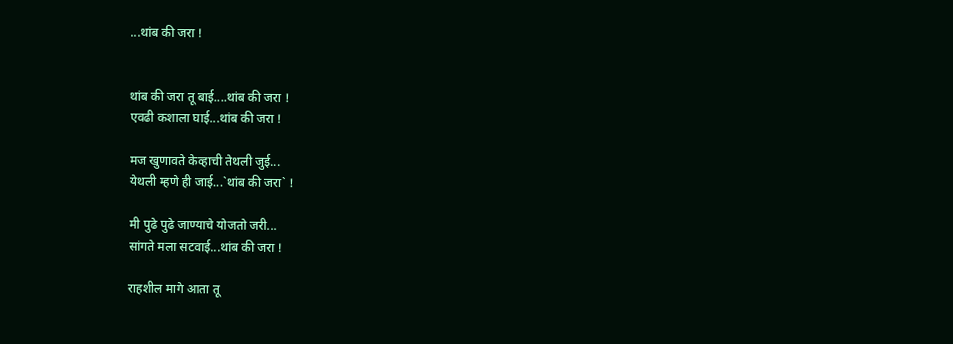...थांब की जरा !


थांब की जरा तू बाई....थांब की जरा !
एवढी कशाला घाई...थांब की जरा !

मज खुणावते केव्हाची तेथली जुई...
येथली म्हणे ही जाई...`थांब की जरा` !

मी पुढे पुढे जाण्याचे योजतो जरी...
सांगते मला सटवाई...थांब की जरा !

राहशील मागे आता तू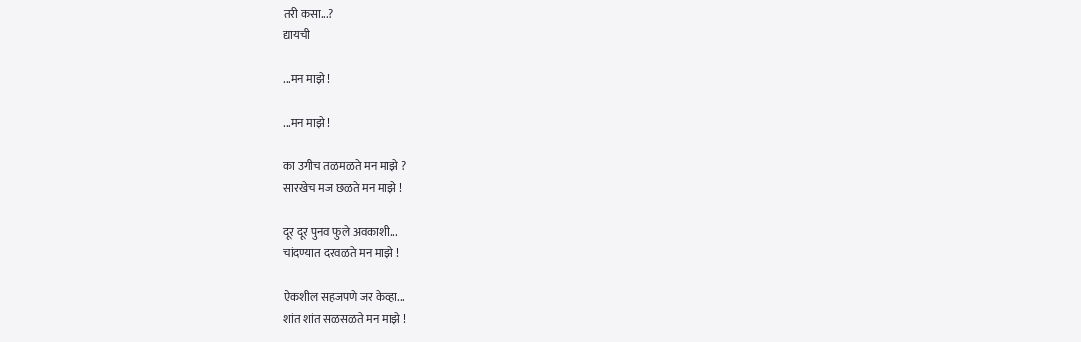तरी कसा...?
द्यायची

...मन माझे !

...मन माझे !

का उगीच तळमळते मन माझे ?
सारखेच मज छळते मन माझे !

दूर दूर पुनव फुले अवकाशी...
चांदण्यात दरवळते मन माझे !

ऐकशील सहजपणे जर केव्हा...
शांत शांत सळसळते मन माझे !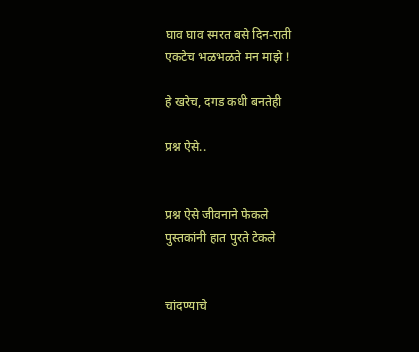घाव घाव स्मरत बसे दिन-राती
एकटेच भळभळते मन माझे !

हे खरेच, दगड कधी बनतेही

प्रश्न ऐसे..


प्रश्न ऐसे जीवनाने फेकले
पुस्तकांनी हात पुरते टेकले


चांदण्याचे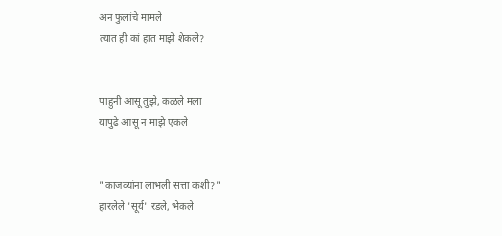अन फुलांचे मामले
त्यात ही कां हात माझे शेकले?


पाहुनी आसू तुझे, कळले मला
यापुढे आसू न माझे एकले


"काजव्यांना लाभली सत्ता कशी?"
हारलेले 'सूर्य' रडले, भेकले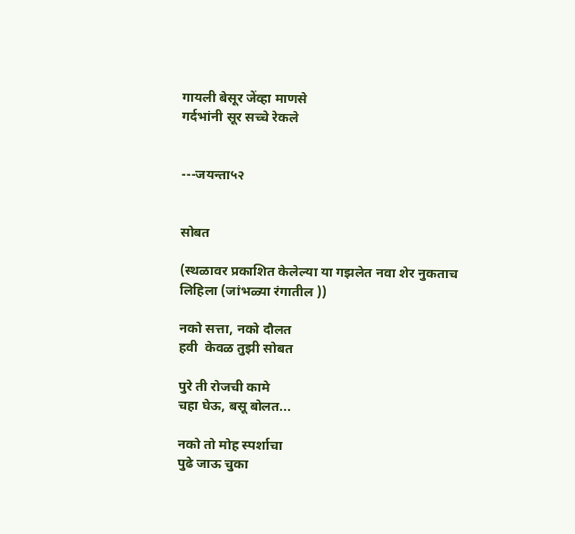गायली बेसूर जेंव्हा माणसे
गर्दभांनी सूर सच्चे रेकले


---जयन्ता५२


सोबत

(स्थळावर प्रकाशित केलेल्या या गझलेत नवा शेर नुकताच लिहिला (जांभळ्या रंगातील ))

नको सत्ता, नको दौलत
हवी  केवळ तुझी सोबत

पुरे ती रोजची कामे
चहा घेऊ, बसू बोलत...

नको तो मोह स्पर्शाचा
पुढे जाऊ चुका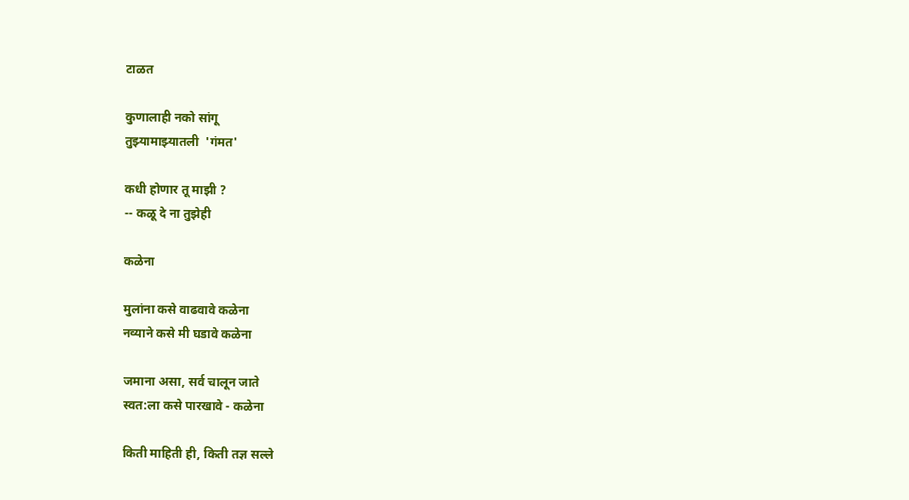टाळत

कुणालाही नको सांगू
तुझ्यामाझ्यातली  'गंमत'

कधी होणार तू माझी ?
-- कळू दे ना तुझेही

कळेना

मुलांना कसे वाढवावे कळेना
नव्याने कसे मी घडावे कळेना

जमाना असा, सर्व चालून जाते
स्वत:ला कसे पारखावे - कळेना

किती माहिती ही, किती तज्ञ सल्ले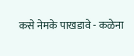कसे नेमके पाखडावे - कळेना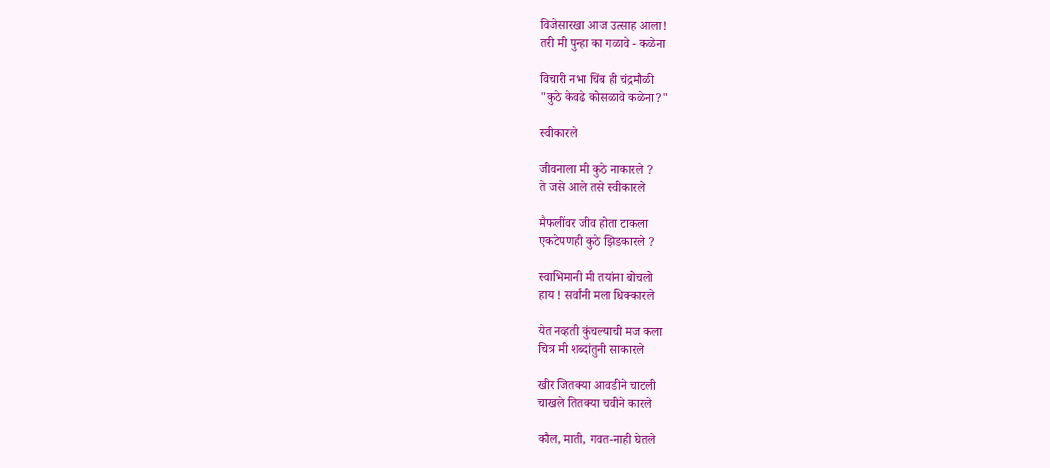विजेसारखा आज उत्साह आला!
तरी मी पुन्हा का गळावे - कळेना

विचारी नभा चिंब ही चंद्रमौळी
"कुठे केवढे कोसळावे कळेना?"

स्वीकारले

जीवनाला मी कुठे नाकारले ?
ते जसे आले तसे स्वीकारले

मैफलींवर जीव होता टाकला
एकटेपणही कुठे झिडकारले ?

स्वाभिमानी मी तयांना बोचलो
हाय ! सर्वांनी मला धिक्कारले

येत नव्हती कुंचल्याची मज कला
चित्र मी शब्दांतुनी साकारले

खीर जितक्या आवडीने चाटली
चाखले तितक्या चवीने कारले

कौल, माती, गवत-नाही घेतले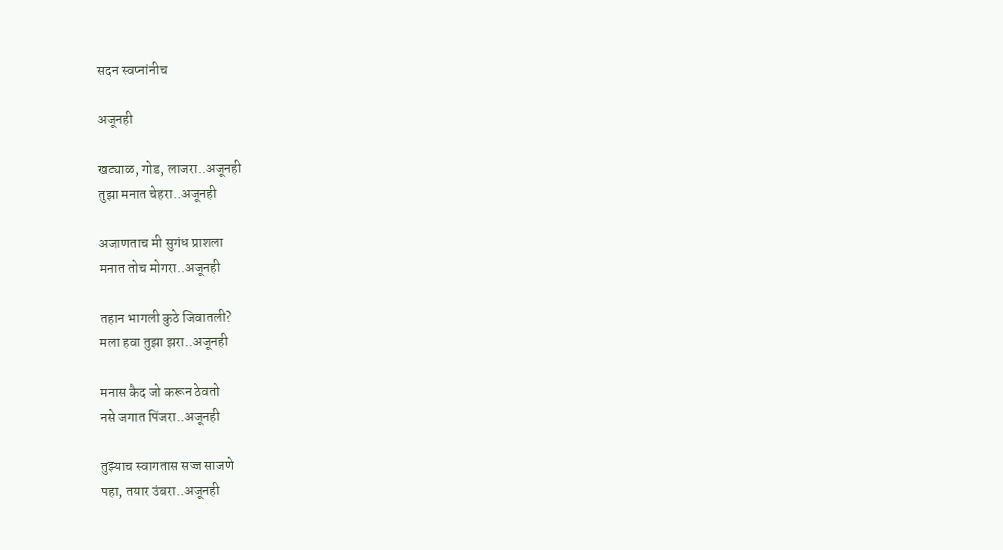सदन स्वप्नांनीच

अजूनही

खट्याळ, गोड, लाजरा..अजूनही
तुझा मनात चेहरा..अजूनही

अजाणताच मी सुगंध प्राशला
मनात तोच मोगरा..अजूनही

तहान भागली कुठे जिवातली?
मला हवा तुझा झरा..अजूनही

मनास कैद जो करून ठेवतो
नसे जगात पिंजरा..अजूनही

तुझ्याच स्वागतास सज्ज साजणे
पहा, तयार उंबरा..अजूनही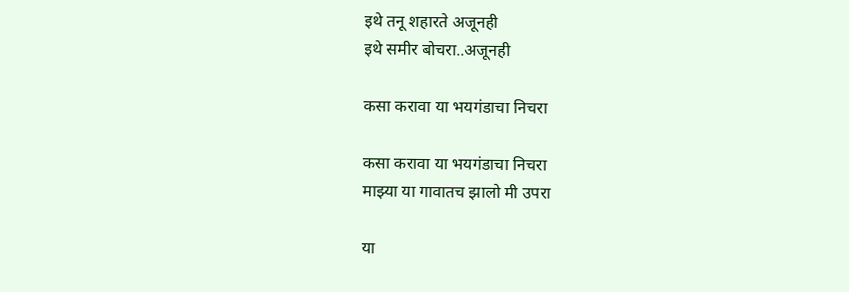इथे तनू शहारते अजूनही
इथे समीर बोचरा..अजूनही

कसा करावा या भयगंडाचा निचरा

कसा करावा या भयगंडाचा निचरा
माझ्या या गावातच झालो मी उपरा

या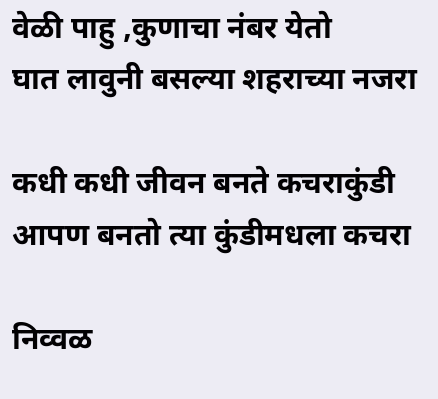वेळी पाहु ,कुणाचा नंबर येतो
घात लावुनी बसल्या शहराच्या नजरा

कधी कधी जीवन बनते कचराकुंडी
आपण बनतो त्या कुंडीमधला कचरा

निव्वळ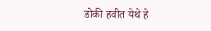डोकी हवीत येथे हे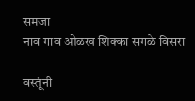समजा
नाव गाव ओळख शिक्का सगळे विसरा

वस्तूंनी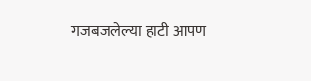गजबजलेल्या हाटी आपण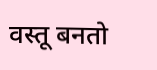वस्तू बनतो